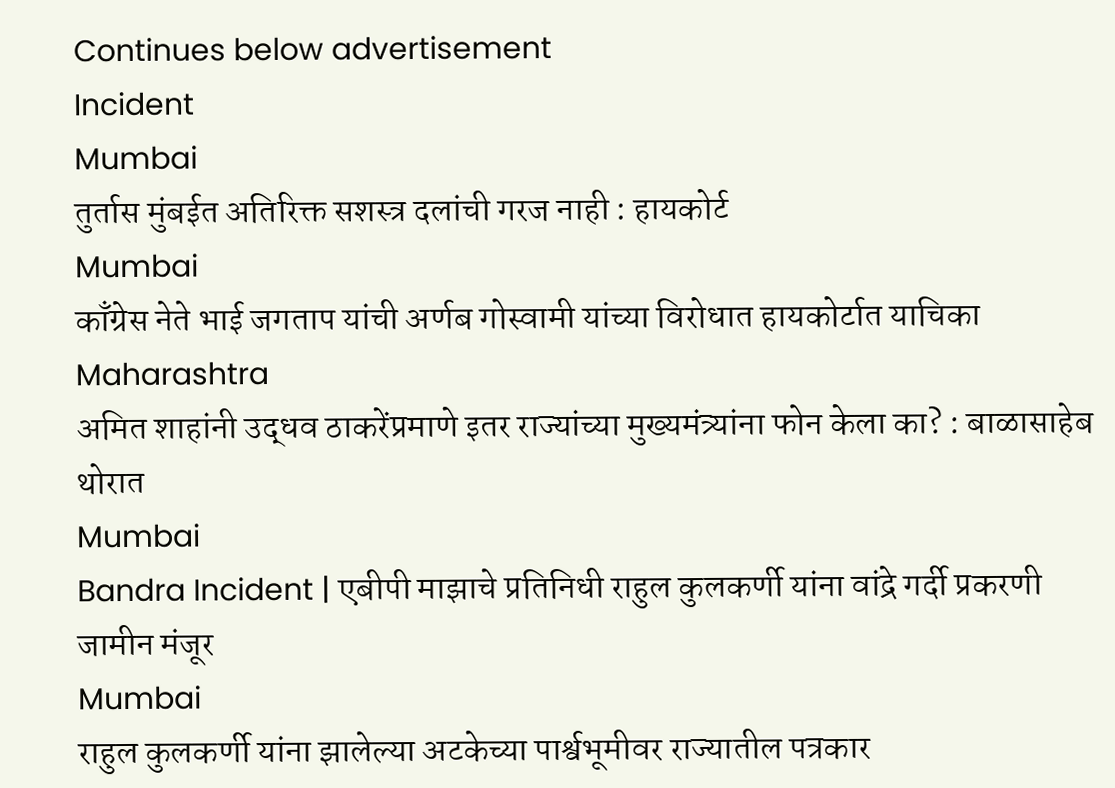Continues below advertisement
Incident
Mumbai
तुर्तास मुंबईत अतिरिक्त सशस्त्र दलांची गरज नाही : हायकोर्ट
Mumbai
काँग्रेस नेते भाई जगताप यांची अर्णब गोस्वामी यांच्या विरोधात हायकोर्टात याचिका
Maharashtra
अमित शाहांनी उद्धव ठाकरेंप्रमाणे इतर राज्यांच्या मुख्यमंत्र्यांना फोन केला का? : बाळासाहेब थोरात
Mumbai
Bandra Incident | एबीपी माझाचे प्रतिनिधी राहुल कुलकर्णी यांना वांद्रे गर्दी प्रकरणी जामीन मंजूर
Mumbai
राहुल कुलकर्णी यांना झालेल्या अटकेच्या पार्श्वभूमीवर राज्यातील पत्रकार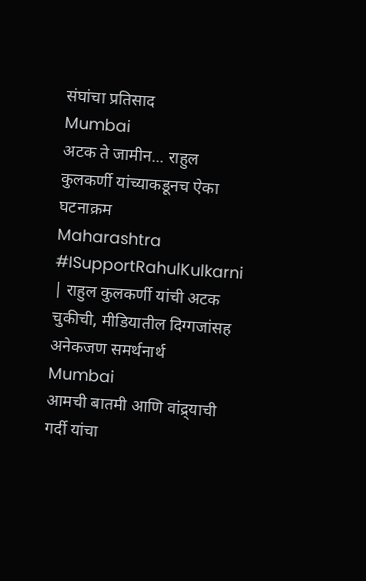संघांचा प्रतिसाद
Mumbai
अटक ते जामीन... राहुल कुलकर्णी यांच्याकडूनच ऐका घटनाक्रम
Maharashtra
#ISupportRahulKulkarni | राहुल कुलकर्णी यांची अटक चुकीची, मीडियातील दिग्गजांसह अनेकजण समर्थनार्थ
Mumbai
आमची बातमी आणि वांद्र्याची गर्दी यांचा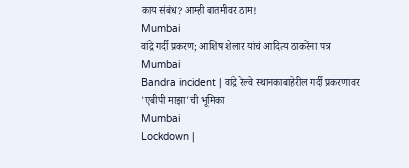काय संबंध? आम्ही बातमीवर ठाम!
Mumbai
वांद्रे गर्दी प्रकरण; आशिष शेलार यांचं आदित्य ठाकरेंना पत्र
Mumbai
Bandra incident | वांद्रे रेल्वे स्थानकाबाहेरील गर्दी प्रकरणावर 'एबीपी माझा'ची भूमिका
Mumbai
Lockdown |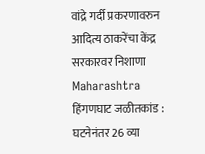वांद्रे गर्दी प्रकरणावरुन आदित्य ठाकरेंचा केंद्र सरकारवर निशाणा
Maharashtra
हिंगणघाट जळीतकांड : घटनेनंतर 26 व्या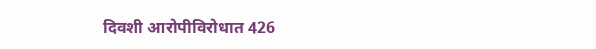दिवशी आरोपीविरोधात 426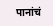पानांचं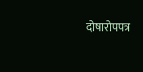दोषारोपपत्र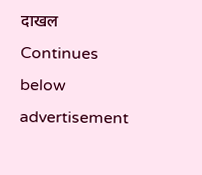दाखल
Continues below advertisement